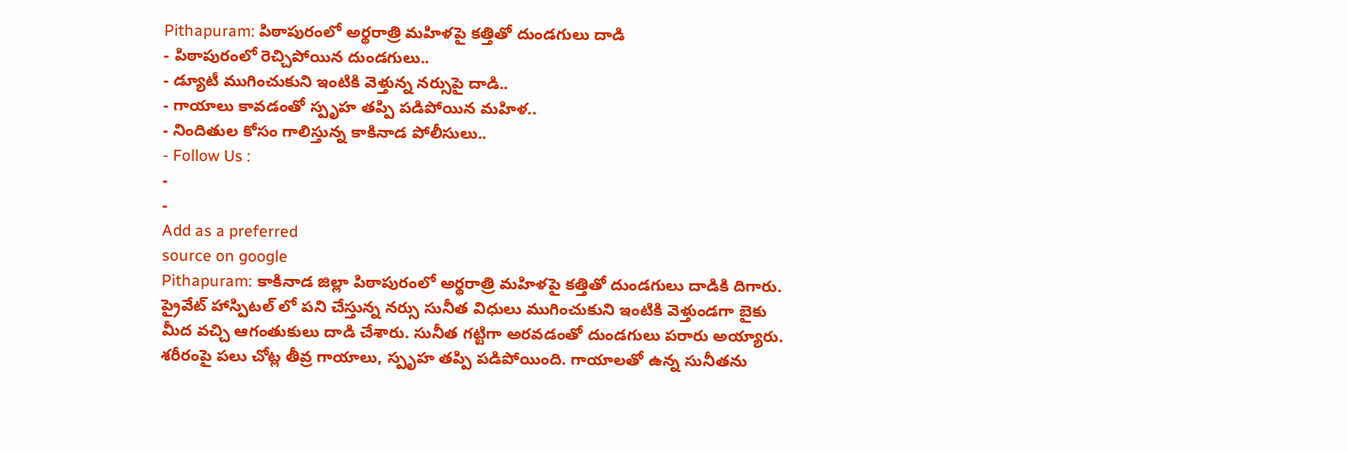Pithapuram: పిఠాపురంలో అర్థరాత్రి మహిళపై కత్తితో దుండగులు దాడి
- పిఠాపురంలో రెచ్చిపోయిన దుండగులు..
- డ్యూటీ ముగించుకుని ఇంటికి వెళ్తున్న నర్సుపై దాడి..
- గాయాలు కావడంతో స్పృహ తప్పి పడిపోయిన మహిళ..
- నిందితుల కోసం గాలిస్తున్న కాకినాడ పోలీసులు..
- Follow Us :
-
-
Add as a preferred
source on google
Pithapuram: కాకినాడ జిల్లా పిఠాపురంలో అర్థరాత్రి మహిళపై కత్తితో దుండగులు దాడికి దిగారు. ప్రైవేట్ హాస్పిటల్ లో పని చేస్తున్న నర్సు సునీత విధులు ముగించుకుని ఇంటికి వెళ్తుండగా బైకు మీద వచ్చి ఆగంతుకులు దాడి చేశారు. సునీత గట్టిగా అరవడంతో దుండగులు పరారు అయ్యారు. శరీరంపై పలు చోట్ల తీవ్ర గాయాలు, స్పృహ తప్పి పడిపోయింది. గాయాలతో ఉన్న సునీతను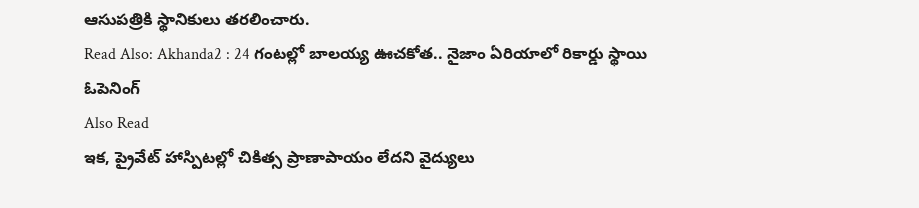ఆసుపత్రికి స్థానికులు తరలించారు.
Read Also: Akhanda2 : 24 గంటల్లో బాలయ్య ఊచకోత.. నైజాం ఏరియాలో రికార్డు స్థాయి ఓపెనింగ్
Also Read
ఇక, ప్రైవేట్ హాస్పిటల్లో చికిత్స ప్రాణాపాయం లేదని వైద్యులు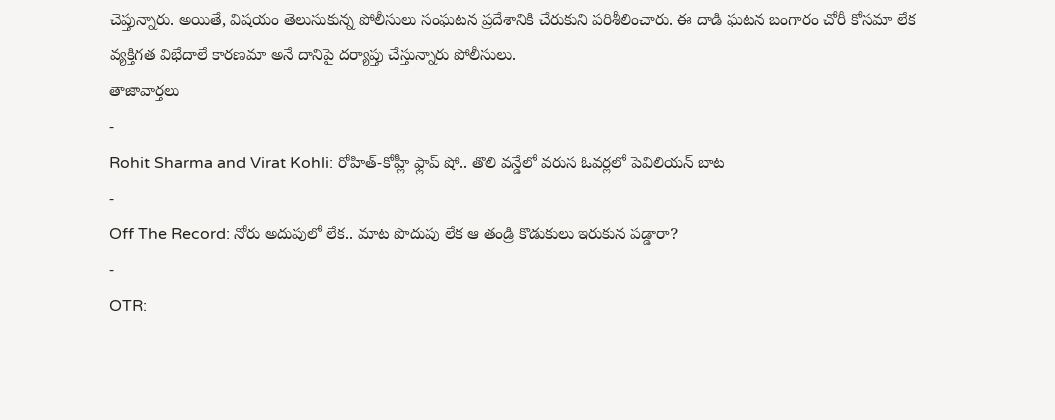చెప్తున్నారు. అయితే, విషయం తెలుసుకున్న పోలీసులు సంఘటన ప్రదేశానికి చేరుకుని పరిశీలించారు. ఈ దాడి ఘటన బంగారం చోరీ కోసమా లేక వ్యక్తిగత విభేదాలే కారణమా అనే దానిపై దర్యాప్తు చేస్తున్నారు పోలీసులు.
తాజావార్తలు
-
Rohit Sharma and Virat Kohli: రోహిత్-కోహ్లీ ఫ్లాప్ షో.. తొలి వన్డేలో వరుస ఓవర్లలో పెవిలియన్ బాట
-
Off The Record: నోరు అదుపులో లేక.. మాట పొదుపు లేక ఆ తండ్రి కొడుకులు ఇరుకున పడ్డారా?
-
OTR: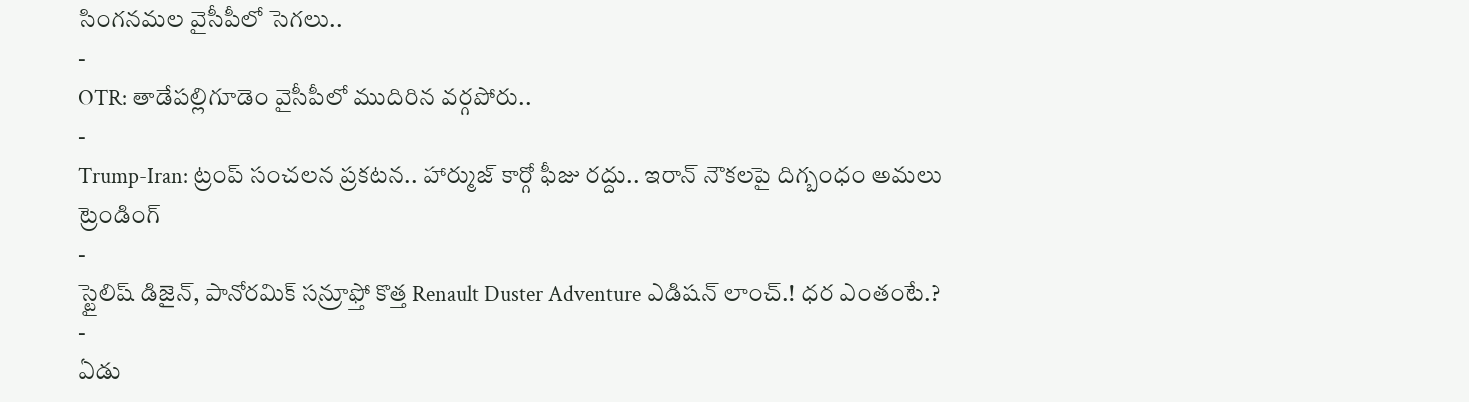సింగనమల వైసీపీలో సెగలు..
-
OTR: తాడేపల్లిగూడెం వైసీపీలో ముదిరిన వర్గపోరు..
-
Trump-Iran: ట్రంప్ సంచలన ప్రకటన.. హార్ముజ్ కార్గో ఫీజు రద్దు.. ఇరాన్ నౌకలపై దిగ్బంధం అమలు
ట్రెండింగ్
-
స్టైలిష్ డిజైన్, పానోరమిక్ సన్రూఫ్తో కొత్త Renault Duster Adventure ఎడిషన్ లాంచ్.! ధర ఎంతంటే.?
-
ఏడు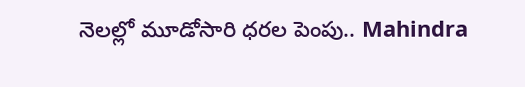నెలల్లో మూడోసారి ధరల పెంపు.. Mahindra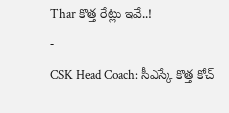Thar కొత్త రేట్లు ఇవే..!
-
CSK Head Coach: సీఎస్కే కొత్త కోచ్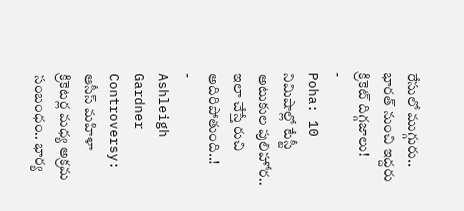రేసులో ముగ్గురు.. భారత్ నుంచి ఇద్దరు క్రికెట్ దిగ్గజాలు!
-
Poha: 10 నిమిషాల్లో టేస్టీ అటుకుల పులిహోర.. ఇలా చేస్తే రుచి అదిరిపోతుంది..!
-
Ashleigh Gardner Controversy: ఆసీస్ మహిళా క్రికెటర్ల మధ్య అక్రమ సంబంధం.. భార్య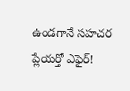ఉండగానే సహచర ప్లేయర్తో ఎఫైర్!